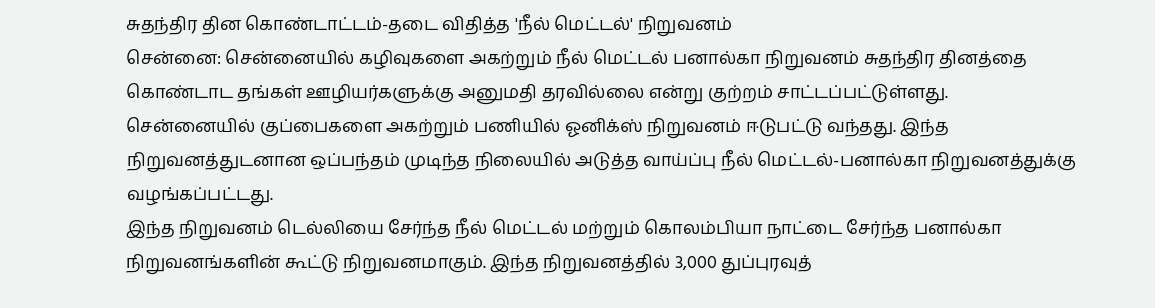சுதந்திர தின கொண்டாட்டம்-தடை விதித்த 'நீல் மெட்டல்' நிறுவனம்
சென்னை: சென்னையில் கழிவுகளை அகற்றும் நீல் மெட்டல் பனால்கா நிறுவனம் சுதந்திர தினத்தை கொண்டாட தங்கள் ஊழியர்களுக்கு அனுமதி தரவில்லை என்று குற்றம் சாட்டப்பட்டுள்ளது.
சென்னையில் குப்பைகளை அகற்றும் பணியில் ஓனிக்ஸ் நிறுவனம் ஈடுபட்டு வந்தது. இந்த நிறுவனத்துடனான ஒப்பந்தம் முடிந்த நிலையில் அடுத்த வாய்ப்பு நீல் மெட்டல்-பனால்கா நிறுவனத்துக்கு வழங்கப்பட்டது.
இந்த நிறுவனம் டெல்லியை சேர்ந்த நீல் மெட்டல் மற்றும் கொலம்பியா நாட்டை சேர்ந்த பனால்கா நிறுவனங்களின் கூட்டு நிறுவனமாகும். இந்த நிறுவனத்தில் 3,000 துப்புரவுத்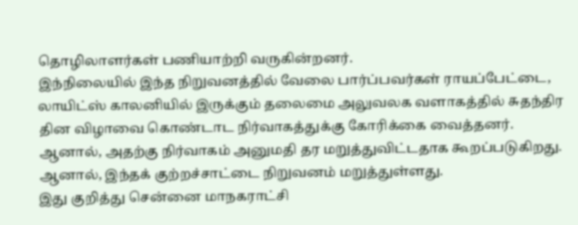தொழிலாளர்கள் பணியாற்றி வருகின்றனர்.
இந்நிலையில் இந்த நிறுவனத்தில் வேலை பார்ப்பவர்கள் ராயப்பேட்டை, லாயிட்ஸ் காலனியில் இருக்கும் தலைமை அலுவலக வளாகத்தில் சுதந்திர தின விழாவை கொண்டாட நிர்வாகத்துக்கு கோரிக்கை வைத்தனர். ஆனால், அதற்கு நிர்வாகம் அனுமதி தர மறுத்துவிட்டதாக கூறப்படுகிறது.
ஆனால், இந்தக் குற்றச்சாட்டை நிறுவனம் மறுத்துள்ளது.
இது குறித்து சென்னை மாநகராட்சி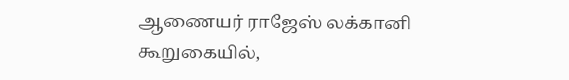ஆணையர் ராஜேஸ் லக்கானி கூறுகையில்,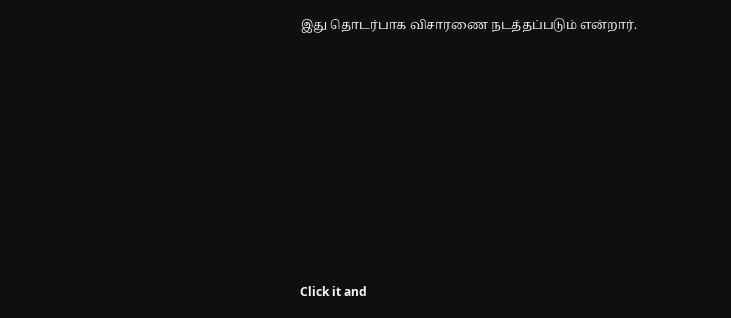இது தொடர்பாக விசாரணை நடத்தப்படும் என்றார்.












Click it and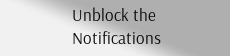Unblock the Notifications